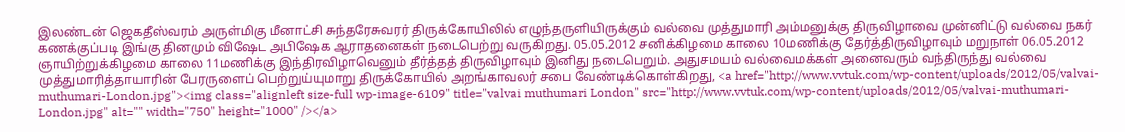இலண்டன் ஜெகதீஸ்வரம் அருள்மிகு மீனாட்சி சுந்தரேசுவரர் திருக்கோயிலில் எழுந்தருளியிருக்கும் வல்வை முத்துமாரி அம்மனுக்கு திருவிழாவை முன்னிட்டு வல்வை நகர் கணக்குப்படி இங்கு தினமும் விஷேட அபிஷேக ஆராதனைகள் நடைபெற்று வருகிறது. 05.05.2012 சனிக்கிழமை காலை 10மணிக்கு தேர்த்திருவிழாவும் மறுநாள் 06.05.2012 ஞாயிற்றுக்கிழமை காலை 11மணிக்கு இந்திரவிழாவெனும் தீர்த்தத் திருவிழாவும் இனிது நடைபெறும். அதுசமயம் வல்வைமக்கள் அனைவரும் வந்திருந்து வல்வை முத்துமாரித்தாயாரின் பேரருளைப் பெற்றுய்யுமாறு திருக்கோயில் அறங்காவலர் சபை வேண்டிக்கொள்கிறது, <a href="http://www.vvtuk.com/wp-content/uploads/2012/05/valvai-muthumari-London.jpg"><img class="alignleft size-full wp-image-6109" title="valvai muthumari London" src="http://www.vvtuk.com/wp-content/uploads/2012/05/valvai-muthumari-London.jpg" alt="" width="750" height="1000" /></a>